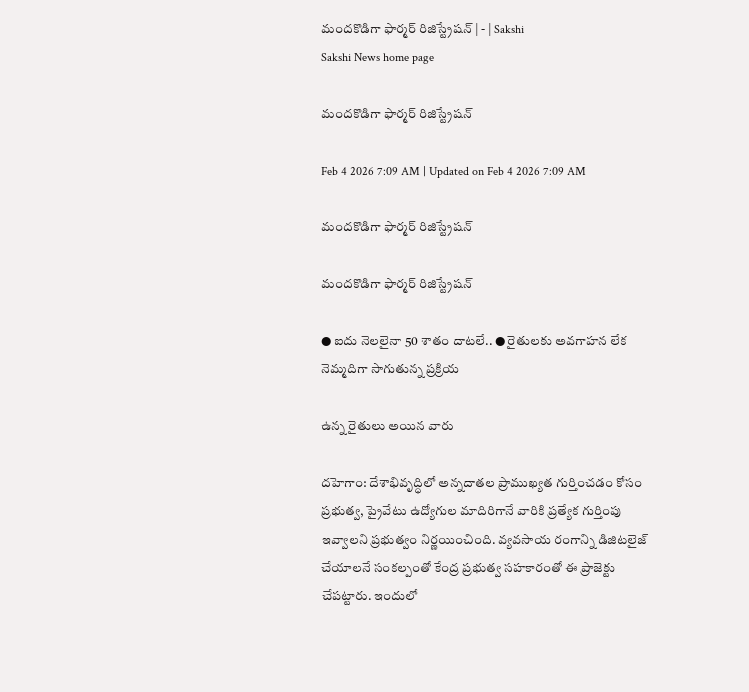మందకొడిగా ఫార్మర్‌ రిజిస్ట్రేషన్‌ | - | Sakshi
Sakshi News home page

మందకొడిగా ఫార్మర్‌ రిజిస్ట్రేషన్‌

Feb 4 2026 7:09 AM | Updated on Feb 4 2026 7:09 AM

మందకొడిగా ఫార్మర్‌ రిజిస్ట్రేషన్‌

మందకొడిగా ఫార్మర్‌ రిజిస్ట్రేషన్‌

● ఐదు నెలలైనా 50 శాతం దాటలే.. ● రైతులకు అవగాహన లేక నెమ్మదిగా సాగుతున్న ప్రక్రియ

ఉన్న రైతులు అయిన వారు

దహెగాం: దేశాభివృద్ధిలో అన్నదాతల ప్రాముఖ్యత గుర్తించడం కోసం ప్రభుత్వ, ప్రైవేటు ఉద్యోగుల మాదిరిగానే వారికి ప్రత్యేక గుర్తింపు ఇవ్వాలని ప్రభుత్వం నిర్ణయించింది. వ్యవసాయ రంగాన్ని డిజిటలైజ్‌ చేయాలనే సంకల్పంతో కేంద్ర ప్రభుత్వ సహకారంతో ఈ ప్రాజెక్టు చేపట్టారు. ఇందులో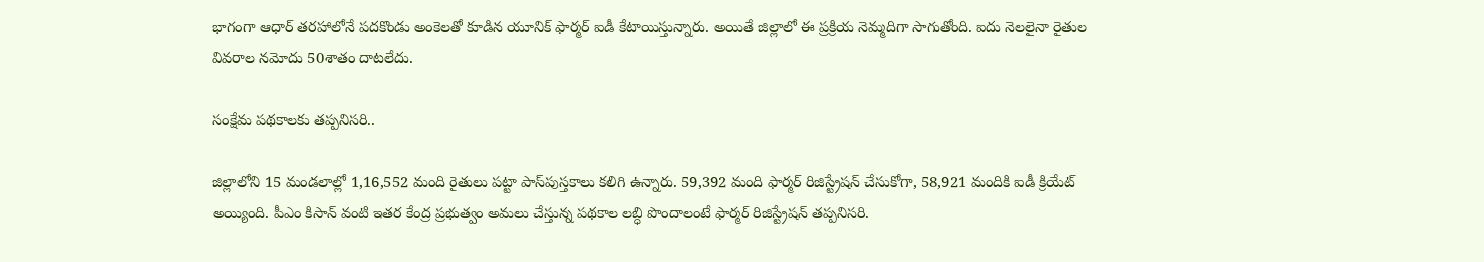భాగంగా ఆధార్‌ తరహాలోనే పదకొండు అంకెలతో కూడిన యూనిక్‌ ఫార్మర్‌ ఐడీ కేటాయిస్తున్నారు. అయితే జిల్లాలో ఈ ప్రక్రియ నెమ్మదిగా సాగుతోంది. ఐదు నెలలైనా రైతుల వివరాల నమోదు 50శాతం దాటలేదు.

సంక్షేమ పథకాలకు తప్పనిసరి..

జిల్లాలోని 15 మండలాల్లో 1,16,552 మంది రైతులు పట్టా పాస్‌పుస్తకాలు కలిగి ఉన్నారు. 59,392 మంది ఫార్మర్‌ రిజిస్ట్రేషన్‌ చేసుకోగా, 58,921 మందికి ఐడీ క్రియేట్‌ అయ్యింది. పీఎం కిసాన్‌ వంటి ఇతర కేంద్ర ప్రభుత్వం అమలు చేస్తున్న పథకాల లబ్ధి పొందాలంటే ఫార్మర్‌ రిజిస్ట్రేషన్‌ తప్పనిసరి.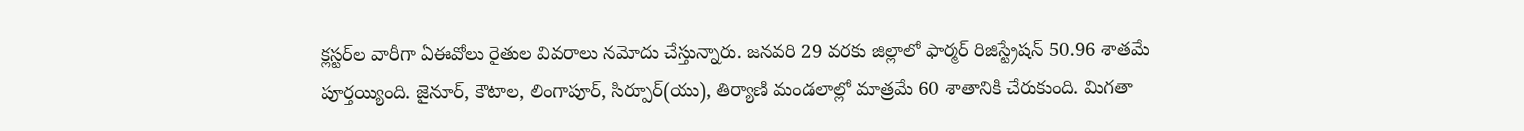క్లస్టర్‌ల వారీగా ఏఈవోలు రైతుల వివరాలు నమోదు చేస్తున్నారు. జనవరి 29 వరకు జిల్లాలో ఫార్మర్‌ రిజిస్ట్రేషన్‌ 50.96 శాతమే పూర్తయ్యింది. జైనూర్‌, కౌటాల, లింగాపూర్‌, సిర్పూర్‌(యు), తిర్యాణి మండలాల్లో మాత్రమే 60 శాతానికి చేరుకుంది. మిగతా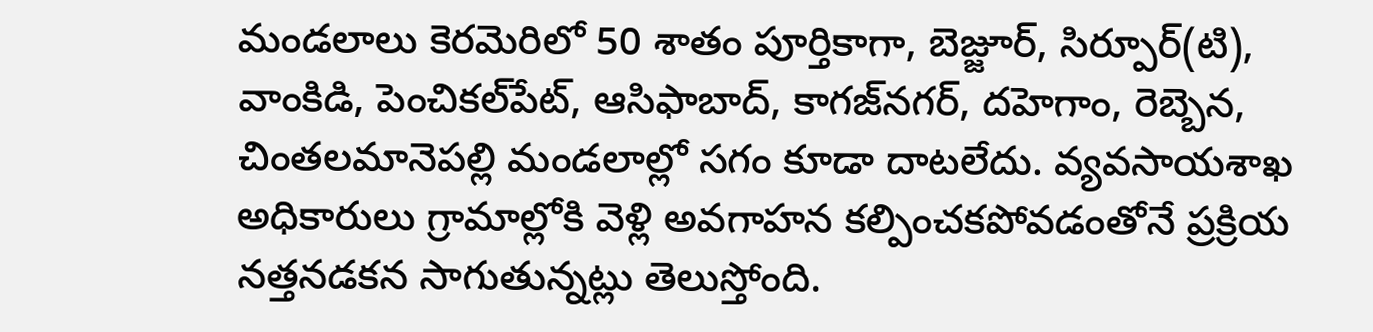మండలాలు కెరమెరిలో 50 శాతం పూర్తికాగా, బెజ్జూర్‌, సిర్పూర్‌(టి), వాంకిడి, పెంచికల్‌పేట్‌, ఆసిఫాబాద్‌, కాగజ్‌నగర్‌, దహెగాం, రెబ్బెన, చింతలమానెపల్లి మండలాల్లో సగం కూడా దాటలేదు. వ్యవసాయశాఖ అధికారులు గ్రామాల్లోకి వెళ్లి అవగాహన కల్పించకపోవడంతోనే ప్రక్రియ నత్తనడకన సాగుతున్నట్లు తెలుస్తోంది.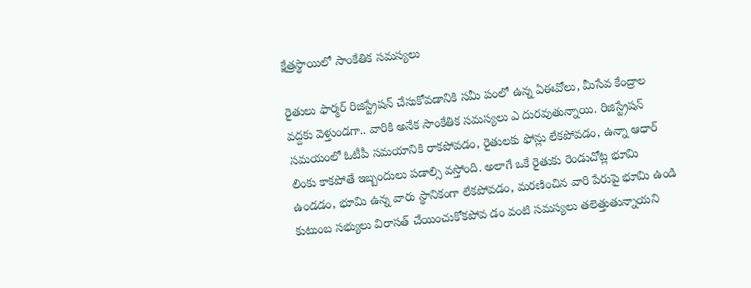క్షేత్రస్థాయిలో సాంకేతిక సమస్యలు

రైతులు ఫార్మర్‌ రిజిస్ట్రేషన్‌ చేసుకోవడానికి సమీ పంలో ఉన్న ఏఈవోలు, మీసేవ కేంద్రాల వద్దకు వెళ్తుండగా.. వారికి అనేక సాంకేతిక సమస్యలు ఎ దురవుతున్నాయి. రిజిస్ట్రేషన్‌ సమయంలో ఓటీపీ సమయానికి రాకపోవడం, రైతులకు ఫోన్లు లేకపోవడం, ఉన్నా ఆధార్‌ లింకు కాకపోతే ఇబ్బందులు పడాల్సి వస్తోంది. అలాగే ఒకే రైతుకు రెండుచోట్ల భూమి ఉండడం, భూమి ఉన్న వారు స్థానికంగా లేకపోవడం, మరణించిన వారి పేరుపై భూమి ఉండి కుటుంబ సభ్యులు విరాసత్‌ చేయించుకోకపోవ డం వంటి సమస్యలు తలెత్తుతున్నాయని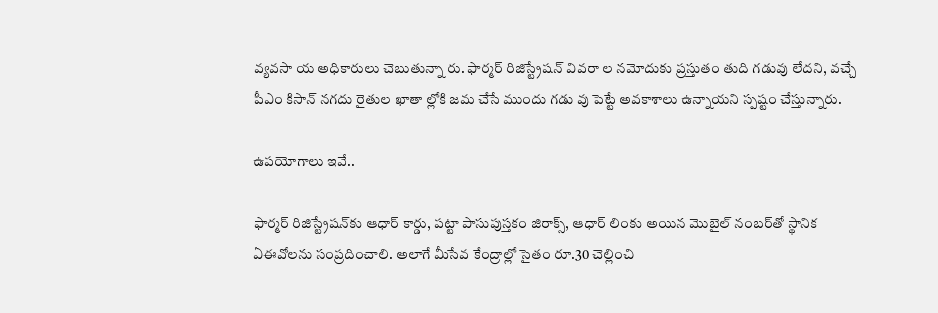వ్యవసా య అధికారులు చెబుతున్నా రు. ఫార్మర్‌ రిజిస్ట్రేషన్‌ వివరా ల నమోదుకు ప్రస్తుతం తుది గడువు లేదని, వచ్చే పీఎం కిసాన్‌ నగదు రైతుల ఖాతా ల్లోకి జమ చేసే ముందు గడు వు పెట్టే అవకాశాలు ఉన్నాయని స్పష్టం చేస్తున్నారు.

ఉపయోగాలు ఇవే..

ఫార్మర్‌ రిజిస్ట్రేషన్‌కు ఆధార్‌ కార్డు, పట్టా పాసుపుస్తకం జిరాక్స్‌, ఆధార్‌ లింకు అయిన మొబైల్‌ నంబర్‌తో స్థానిక ఏఈవోలను సంప్రదించాలి. అలాగే మీసేవ కేంద్రాల్లో సైతం రూ.30 చెల్లించి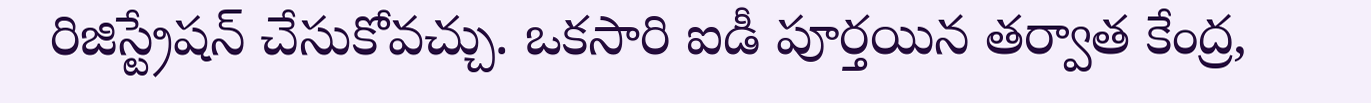రిజిస్ట్రేషన్‌ చేసుకోవచ్చు. ఒకసారి ఐడీ పూర్తయిన తర్వాత కేంద్ర,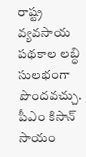రాష్ట్ర వ్యవసాయ పథకాల లబ్ధి సులభంగా పొందవచ్చు. పీఎం కిసాన్‌ సాయం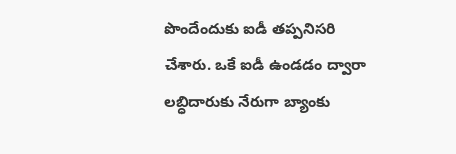పొందేందుకు ఐడీ తప్పనిసరి చేశారు. ఒకే ఐడీ ఉండడం ద్వారా లబ్ధిదారుకు నేరుగా బ్యాంకు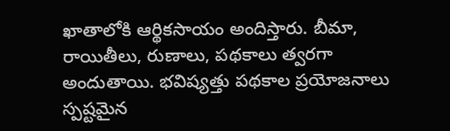ఖాతాలోకి ఆర్థికసాయం అందిస్తారు. బీమా, రాయితీలు, రుణాలు, పథకాలు త్వరగా అందుతాయి. భవిష్యత్తు పథకాల ప్రయోజనాలు స్పష్టమైన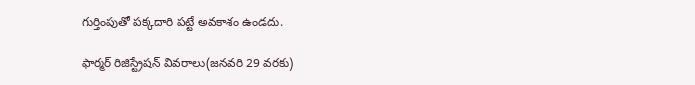గుర్తింపుతో పక్కదారి పట్టే అవకాశం ఉండదు.

ఫార్మర్‌ రిజిస్ట్రేషన్‌ వివరాలు(జనవరి 29 వరకు)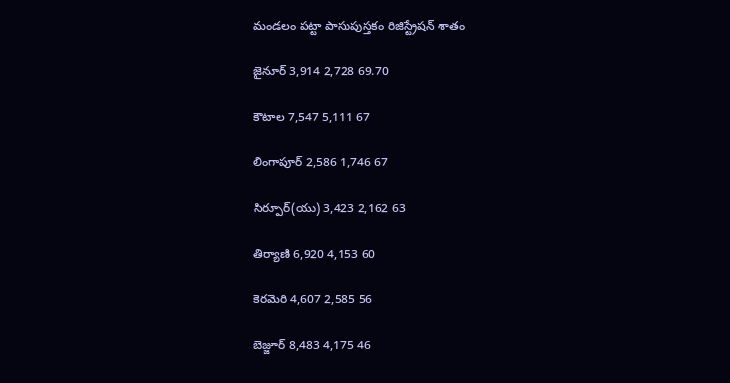మండలం పట్టా పాసుపుస్తకం రిజిస్ట్రేషన్‌ శాతం

జైనూర్‌ 3,914 2,728 69.70

కౌటాల 7,547 5,111 67

లింగాపూర్‌ 2,586 1,746 67

సిర్పూర్‌(యు) 3,423 2,162 63

తిర్యాణి 6,920 4,153 60

కెరమెరి 4,607 2,585 56

బెజ్జూర్‌ 8,483 4,175 46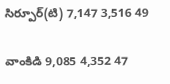సిర్పూర్‌(టి) 7,147 3,516 49

వాంకిడి 9,085 4,352 47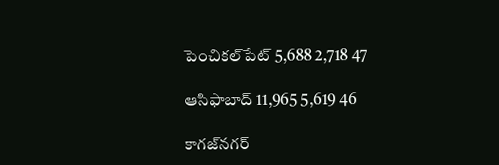పెంచికల్‌పేట్‌ 5,688 2,718 47

ఆసిఫాబాద్‌ 11,965 5,619 46

కాగజ్‌నగర్‌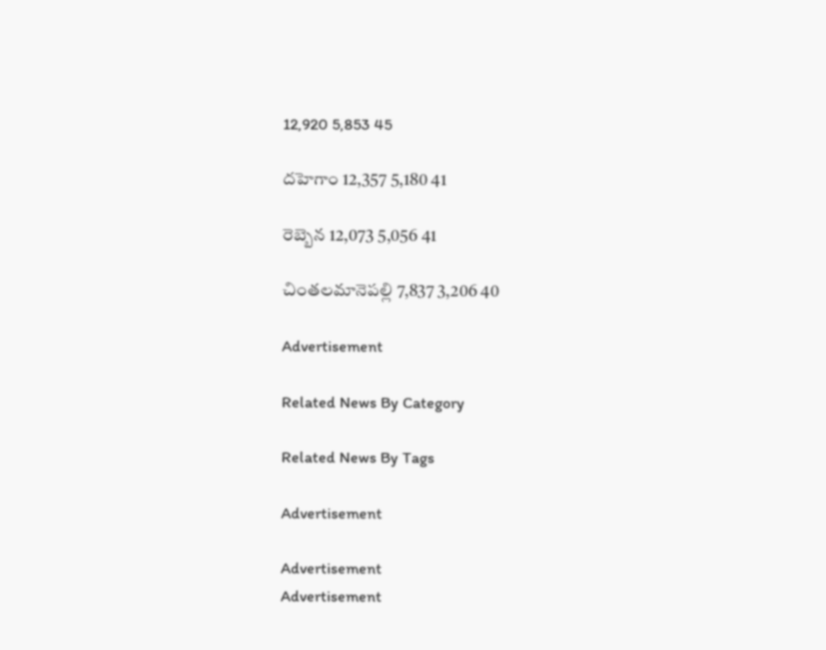12,920 5,853 45

దహెగాం 12,357 5,180 41

రెబ్బెన 12,073 5,056 41

చింతలమానెపల్లి 7,837 3,206 40

Advertisement

Related News By Category

Related News By Tags

Advertisement

Advertisement
Advertisement